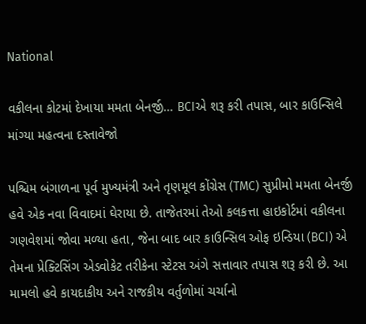National

વકીલના કોટમાં દેખાયા મમતા બેનર્જી… BCIએ શરૂ કરી તપાસ, બાર કાઉન્સિલે માંગ્યા મહત્વના દસ્તાવેજો

પશ્ચિમ બંગાળના પૂર્વ મુખ્યમંત્રી અને તૃણમૂલ કોંગ્રેસ (TMC) સુપ્રીમો મમતા બેનર્જી હવે એક નવા વિવાદમાં ઘેરાયા છે. તાજેતરમાં તેઓ કલકત્તા હાઇકોર્ટમાં વકીલના ગણવેશમાં જોવા મળ્યા હતા, જેના બાદ બાર કાઉન્સિલ ઓફ ઇન્ડિયા (BCI) એ તેમના પ્રેક્ટિસિંગ એડવોકેટ તરીકેના સ્ટેટસ અંગે સત્તાવાર તપાસ શરૂ કરી છે. આ મામલો હવે કાયદાકીય અને રાજકીય વર્તુળોમાં ચર્ચાનો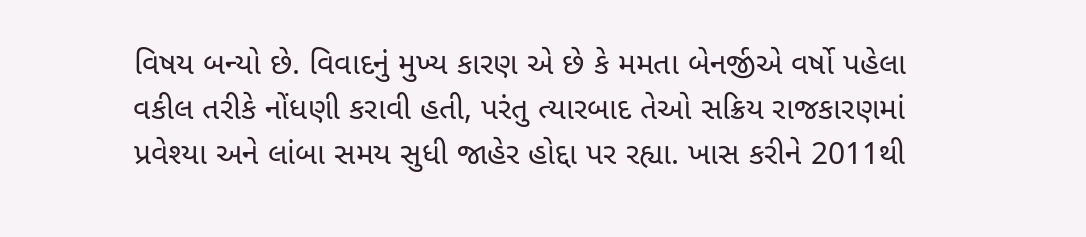વિષય બન્યો છે. વિવાદનું મુખ્ય કારણ એ છે કે મમતા બેનર્જીએ વર્ષો પહેલા વકીલ તરીકે નોંધણી કરાવી હતી, પરંતુ ત્યારબાદ તેઓ સક્રિય રાજકારણમાં પ્રવેશ્યા અને લાંબા સમય સુધી જાહેર હોદ્દા પર રહ્યા. ખાસ કરીને 2011થી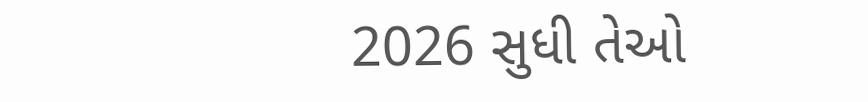2026 સુધી તેઓ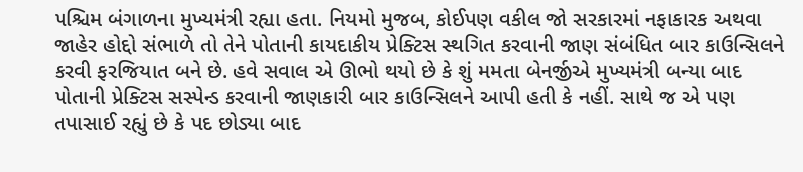પશ્ચિમ બંગાળના મુખ્યમંત્રી રહ્યા હતા. નિયમો મુજબ, કોઈપણ વકીલ જો સરકારમાં નફાકારક અથવા જાહેર હોદ્દો સંભાળે તો તેને પોતાની કાયદાકીય પ્રેક્ટિસ સ્થગિત કરવાની જાણ સંબંધિત બાર કાઉન્સિલને કરવી ફરજિયાત બને છે. હવે સવાલ એ ઊભો થયો છે કે શું મમતા બેનર્જીએ મુખ્યમંત્રી બન્યા બાદ પોતાની પ્રેક્ટિસ સસ્પેન્ડ કરવાની જાણકારી બાર કાઉન્સિલને આપી હતી કે નહીં. સાથે જ એ પણ તપાસાઈ રહ્યું છે કે પદ છોડ્યા બાદ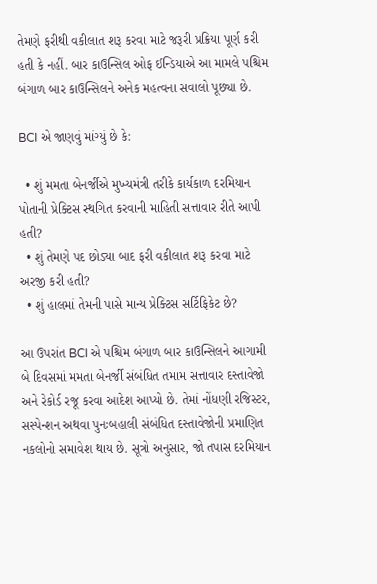તેમણે ફરીથી વકીલાત શરૂ કરવા માટે જરૂરી પ્રક્રિયા પૂર્ણ કરી હતી કે નહીં. બાર કાઉન્સિલ ઓફ ઈન્ડિયાએ આ મામલે પશ્ચિમ બંગાળ બાર કાઉન્સિલને અનેક મહત્વના સવાલો પૂછ્યા છે.

BCI એ જાણવું માંગ્યું છે કે:

  • શું મમતા બેનર્જીએ મુખ્યમંત્રી તરીકે કાર્યકાળ દરમિયાન પોતાની પ્રેક્ટિસ સ્થગિત કરવાની માહિતી સત્તાવાર રીતે આપી હતી?
  • શું તેમણે પદ છોડ્યા બાદ ફરી વકીલાત શરૂ કરવા માટે અરજી કરી હતી?
  • શું હાલમાં તેમની પાસે માન્ય પ્રેક્ટિસ સર્ટિફિકેટ છે?

આ ઉપરાંત BCI એ પશ્ચિમ બંગાળ બાર કાઉન્સિલને આગામી બે દિવસમાં મમતા બેનર્જી સંબંધિત તમામ સત્તાવાર દસ્તાવેજો અને રેકોર્ડ રજૂ કરવા આદેશ આપ્યો છે. તેમાં નોંધણી રજિસ્ટર, સસ્પેન્શન અથવા પુનઃબહાલી સંબંધિત દસ્તાવેજોની પ્રમાણિત નકલોનો સમાવેશ થાય છે. સૂત્રો અનુસાર, જો તપાસ દરમિયાન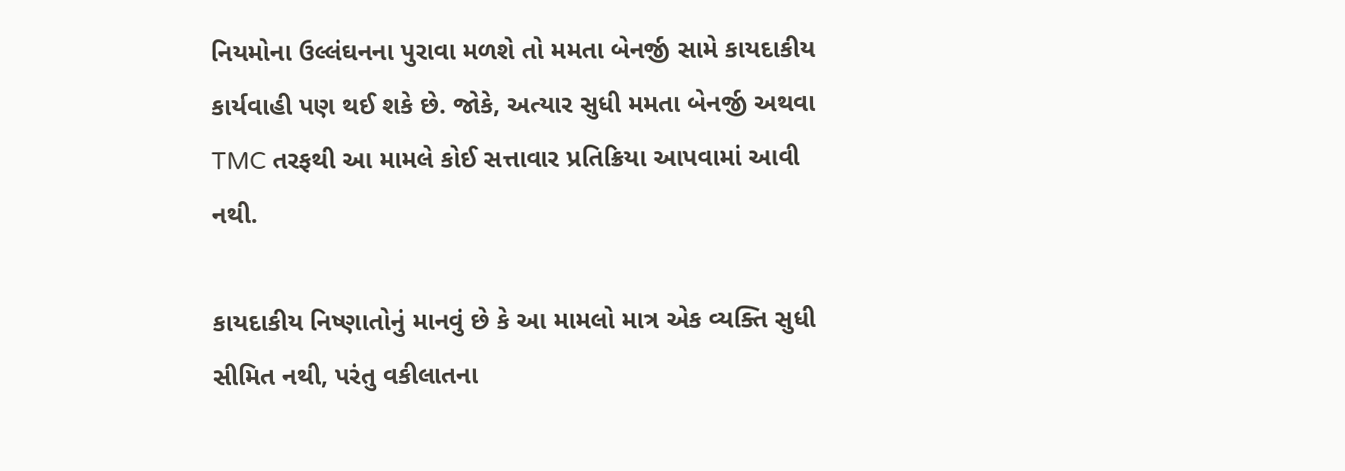નિયમોના ઉલ્લંઘનના પુરાવા મળશે તો મમતા બેનર્જી સામે કાયદાકીય કાર્યવાહી પણ થઈ શકે છે. જોકે, અત્યાર સુધી મમતા બેનર્જી અથવા TMC તરફથી આ મામલે કોઈ સત્તાવાર પ્રતિક્રિયા આપવામાં આવી નથી.

કાયદાકીય નિષ્ણાતોનું માનવું છે કે આ મામલો માત્ર એક વ્યક્તિ સુધી સીમિત નથી, પરંતુ વકીલાતના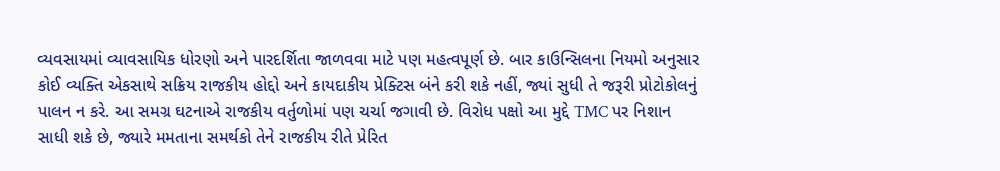વ્યવસાયમાં વ્યાવસાયિક ધોરણો અને પારદર્શિતા જાળવવા માટે પણ મહત્વપૂર્ણ છે. બાર કાઉન્સિલના નિયમો અનુસાર કોઈ વ્યક્તિ એકસાથે સક્રિય રાજકીય હોદ્દો અને કાયદાકીય પ્રેક્ટિસ બંને કરી શકે નહીં, જ્યાં સુધી તે જરૂરી પ્રોટોકોલનું પાલન ન કરે. આ સમગ્ર ઘટનાએ રાજકીય વર્તુળોમાં પણ ચર્ચા જગાવી છે. વિરોધ પક્ષો આ મુદ્દે TMC પર નિશાન સાધી શકે છે, જ્યારે મમતાના સમર્થકો તેને રાજકીય રીતે પ્રેરિત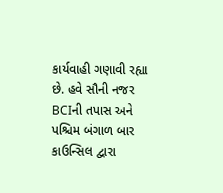કાર્યવાહી ગણાવી રહ્યા છે. હવે સૌની નજર BCIની તપાસ અને પશ્ચિમ બંગાળ બાર કાઉન્સિલ દ્વારા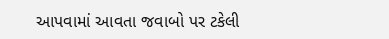આપવામાં આવતા જવાબો પર ટકેલી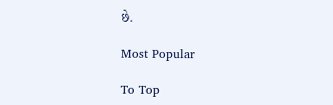છે.

Most Popular

To Top